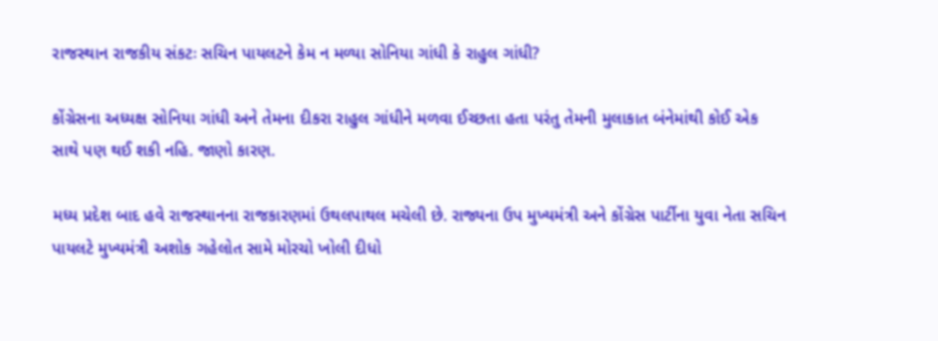રાજસ્થાન રાજકીય સંકટઃ સચિન પાયલટને કેમ ન મળ્યા સોનિયા ગાંધી કે રાહુલ ગાંધી?

કોંગ્રેસના અધ્યક્ષ સોનિયા ગાંધી અને તેમના દીકરા રાહુલ ગાંધીને મળવા ઈચ્છતા હતા પરંતુ તેમની મુલાકાત બંનેમાંથી કોઈ એક સાથે પણ થઈ શકી નહિ. જાણો કારણ.

મધ્ય પ્રદેશ બાદ હવે રાજસ્થાનના રાજકારણમાં ઉથલપાથલ મચેલી છે. રાજ્યના ઉપ મુખ્યમંત્રી અને કોંગ્રેસ પાર્ટીના યુવા નેતા સચિન પાયલટે મુખ્યમંત્રી અશોક ગહેલોત સામે મોરચો ખોલી દીધો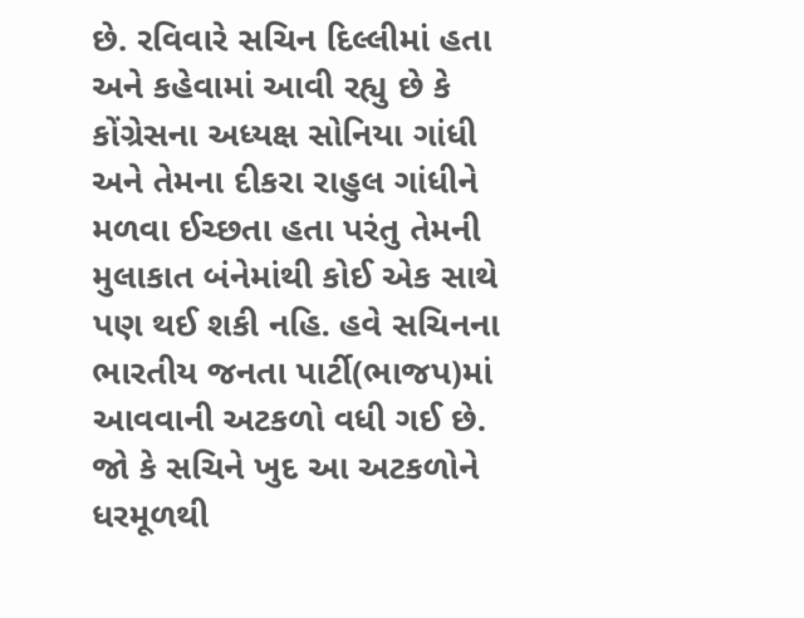છે. રવિવારે સચિન દિલ્લીમાં હતા અને કહેવામાં આવી રહ્યુ છે કે કોંગ્રેસના અધ્યક્ષ સોનિયા ગાંધી અને તેમના દીકરા રાહુલ ગાંધીને મળવા ઈચ્છતા હતા પરંતુ તેમની મુલાકાત બંનેમાંથી કોઈ એક સાથે પણ થઈ શકી નહિ. હવે સચિનના ભારતીય જનતા પાર્ટી(ભાજપ)માં આવવાની અટકળો વધી ગઈ છે. જો કે સચિને ખુદ આ અટકળોને ધરમૂળથી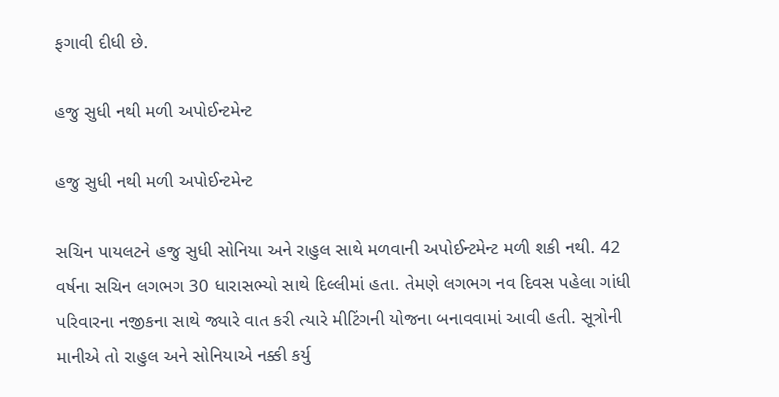ફગાવી દીધી છે.

હજુ સુધી નથી મળી અપોઈન્ટમેન્ટ

હજુ સુધી નથી મળી અપોઈન્ટમેન્ટ

સચિન પાયલટને હજુ સુધી સોનિયા અને રાહુલ સાથે મળવાની અપોઈન્ટમેન્ટ મળી શકી નથી. 42 વર્ષના સચિન લગભગ 30 ધારાસભ્યો સાથે દિલ્લીમાં હતા. તેમણે લગભગ નવ દિવસ પહેલા ગાંધી પરિવારના નજીકના સાથે જ્યારે વાત કરી ત્યારે મીટિંગની યોજના બનાવવામાં આવી હતી. સૂત્રોની માનીએ તો રાહુલ અને સોનિયાએ નક્કી કર્યુ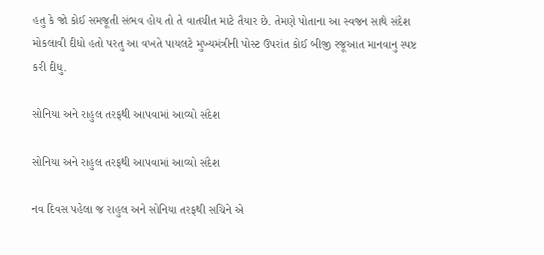હતુ કે જો કોઈ સમજૂતી સંભવ હોય તો તે વાતચીત માટે તૈયાર છે. તેમણે પોતાના આ સ્વજન સાથે સંદેશ મોકલાવી દીધો હતો પરતુ આ વખતે પાયલટે મુખ્યમંત્રીની પોસ્ટ ઉપરાંત કોઈ બીજી રજૂઆત માનવાનુ સ્પષ્ટ કરી દીધુ.

સોનિયા અને રાહુલ તરફથી આપવામાં આવ્યો સંદેશ

સોનિયા અને રાહુલ તરફથી આપવામાં આવ્યો સંદેશ

નવ દિવસ પહેલા જ રાહુલ અને સોનિયા તરફથી સચિને એ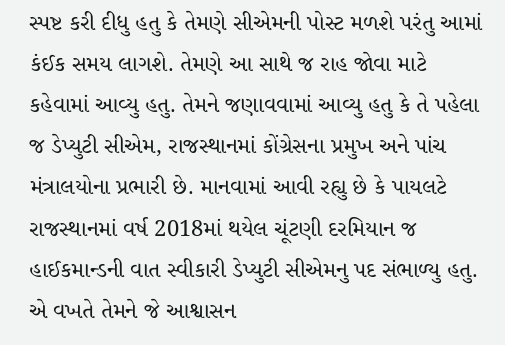સ્પષ્ટ કરી દીધુ હતુ કે તેમણે સીએમની પોસ્ટ મળશે પરંતુ આમાં કંઈક સમય લાગશે. તેમણે આ સાથે જ રાહ જોવા માટે કહેવામાં આવ્યુ હતુ. તેમને જણાવવામાં આવ્યુ હતુ કે તે પહેલા જ ડેપ્યુટી સીએમ, રાજસ્થાનમાં કોંગ્રેસના પ્રમુખ અને પાંચ મંત્રાલયોના પ્રભારી છે. માનવામાં આવી રહ્યુ છે કે પાયલટે રાજસ્થાનમાં વર્ષ 2018માં થયેલ ચૂંટણી દરમિયાન જ હાઈકમાન્ડની વાત સ્વીકારી ડેપ્યુટી સીએમનુ પદ સંભાળ્યુ હતુ. એ વખતે તેમને જે આશ્વાસન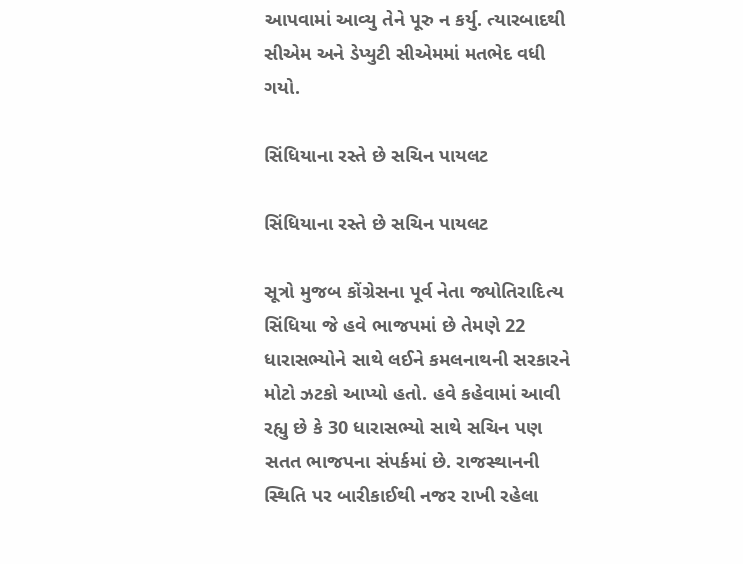આપવામાં આવ્યુ તેને પૂરુ ન કર્યુ. ત્યારબાદથી સીએમ અને ડેપ્યુટી સીએમમાં મતભેદ વધી ગયો.

સિંધિયાના રસ્તે છે સચિન પાયલટ

સિંધિયાના રસ્તે છે સચિન પાયલટ

સૂત્રો મુજબ કોંગ્રેસના પૂર્વ નેતા જ્યોતિરાદિત્ય સિંધિયા જે હવે ભાજપમાં છે તેમણે 22 ધારાસભ્યોને સાથે લઈને કમલનાથની સરકારને મોટો ઝટકો આપ્યો હતો. હવે કહેવામાં આવી રહ્યુ છે કે 30 ધારાસભ્યો સાથે સચિન પણ સતત ભાજપના સંપર્કમાં છે. રાજસ્થાનની સ્થિતિ પર બારીકાઈથી નજર રાખી રહેલા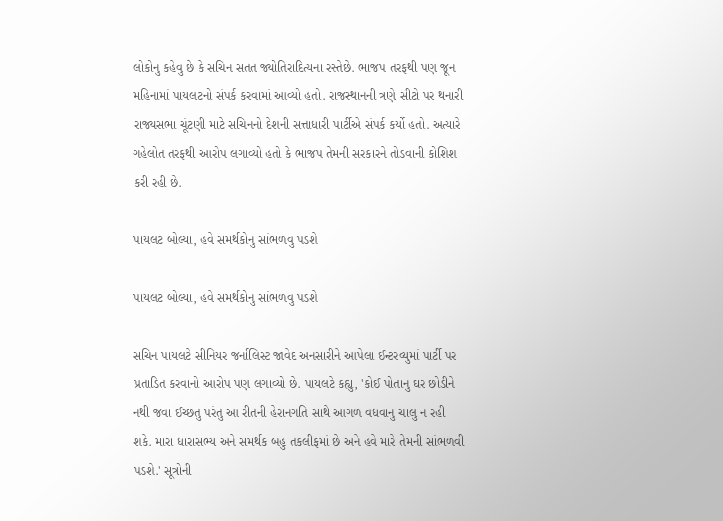લોકોનુ કહેવુ છે કે સચિન સતત જ્યોતિરાદિત્યના રસ્તેછે. ભાજપ તરફથી પણ જૂન મહિનામાં પાયલટનો સંપર્ક કરવામાં આવ્યો હતો. રાજસ્થાનની ત્રણે સીટો પર થનારી રાજ્યસભા ચૂંટણી માટે સચિનનો દેશની સત્તાધારી પાર્ટીએ સંપર્ક કર્યો હતો. અત્યારે ગહેલોત તરફથી આરોપ લગાવ્યો હતો કે ભાજપ તેમની સરકારને તોડવાની કોશિશ કરી રહી છે.

પાયલટ બોલ્યા, હવે સમર્થકોનુ સાંભળવુ પડશે

પાયલટ બોલ્યા, હવે સમર્થકોનુ સાંભળવુ પડશે

સચિન પાયલટે સીનિયર જર્નાલિસ્ટ જાવેદ અનસારીને આપેલા ઈન્ટરવ્યુમાં પાર્ટી પર પ્રતાડિત કરવાનો આરોપ પણ લગાવ્યો છે. પાયલટે કહ્યુ, 'કોઈ પોતાનુ ઘર છોડીને નથી જવા ઈચ્છતુ પરંતુ આ રીતની હેરાનગતિ સાથે આગળ વધવાનુ ચાલુ ન રહી શકે. મારા ધારાસભ્ય અને સમર્થક બહુ તકલીફમાં છે અને હવે મારે તેમની સાંભળવી પડશે.' સૂત્રોની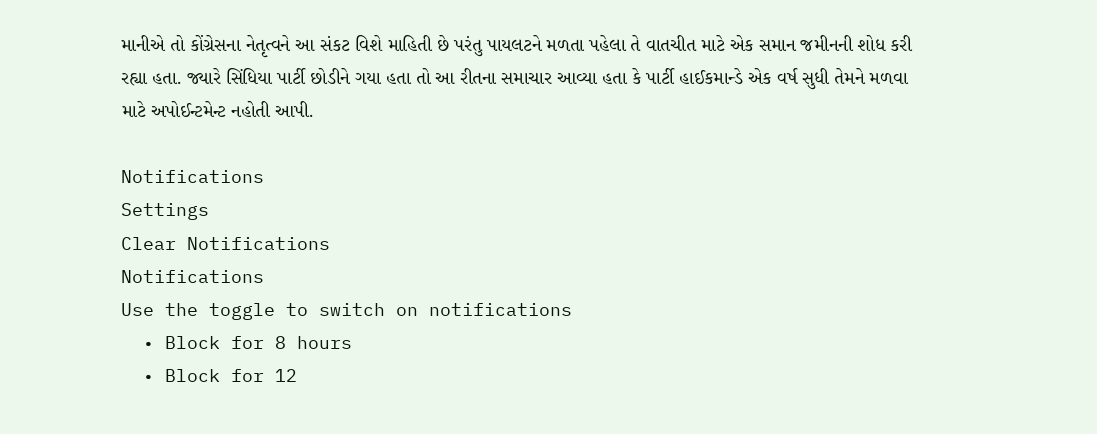માનીએ તો કોંગ્રેસના નેતૃત્વને આ સંકટ વિશે માહિતી છે પરંતુ પાયલટને મળતા પહેલા તે વાતચીત માટે એક સમાન જમીનની શોધ કરી રહ્યા હતા. જ્યારે સિંધિયા પાર્ટી છોડીને ગયા હતા તો આ રીતના સમાચાર આવ્યા હતા કે પાર્ટી હાઈકમાન્ડે એક વર્ષ સુધી તેમને મળવા માટે અપોઈન્ટમેન્ટ નહોતી આપી.

Notifications
Settings
Clear Notifications
Notifications
Use the toggle to switch on notifications
  • Block for 8 hours
  • Block for 12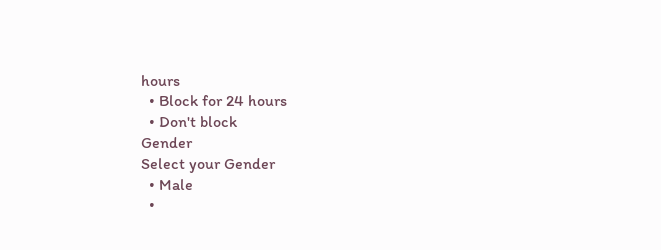hours
  • Block for 24 hours
  • Don't block
Gender
Select your Gender
  • Male
  •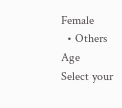Female
  • Others
Age
Select your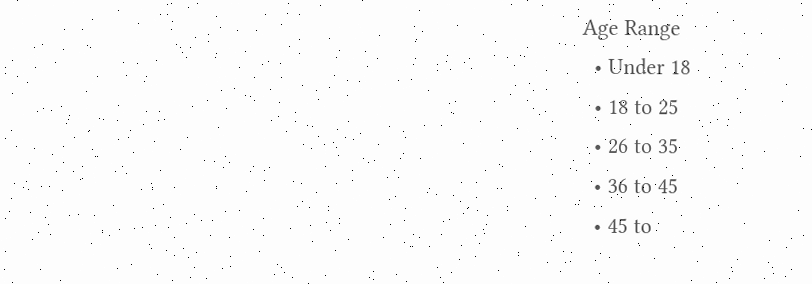Age Range
  • Under 18
  • 18 to 25
  • 26 to 35
  • 36 to 45
  • 45 to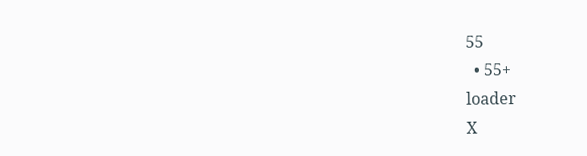55
  • 55+
loader
X